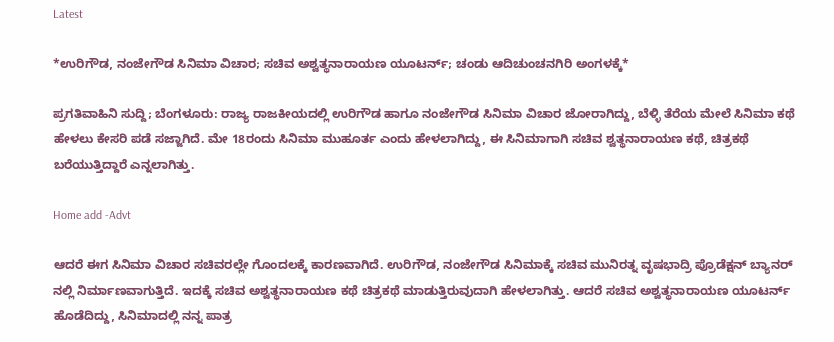Latest

*ಉರಿಗೌಡ, ನಂಜೇಗೌಡ ಸಿನಿಮಾ ವಿಚಾರ; ಸಚಿವ ಅಶ್ವತ್ಥನಾರಾಯಣ ಯೂಟರ್ನ್; ಚಂಡು ಆದಿಚುಂಚನಗಿರಿ ಅಂಗಳಕ್ಕೆ*

ಪ್ರಗತಿವಾಹಿನಿ ಸುದ್ದಿ; ಬೆಂಗಳೂರು: ರಾಜ್ಯ ರಾಜಕೀಯದಲ್ಲಿ ಉರಿಗೌಡ ಹಾಗೂ ನಂಜೇಗೌಡ ಸಿನಿಮಾ ವಿಚಾರ ಜೋರಾಗಿದ್ದು, ಬೆಳ್ಳಿ ತೆರೆಯ ಮೇಲೆ ಸಿನಿಮಾ ಕಥೆ ಹೇಳಲು ಕೇಸರಿ ಪಡೆ ಸಜ್ಜಾಗಿದೆ. ಮೇ 18ರಂದು ಸಿನಿಮಾ ಮುಹೂರ್ತ ಎಂದು ಹೇಳಲಾಗಿದ್ದು, ಈ ಸಿನಿಮಾಗಾಗಿ ಸಚಿವ ಶ್ವತ್ಥನಾರಾಯಣ ಕಥೆ, ಚಿತ್ರಕಥೆ ಬರೆಯುತ್ತಿದ್ದಾರೆ ಎನ್ನಲಾಗಿತ್ತು.

Home add -Advt

ಆದರೆ ಈಗ ಸಿನಿಮಾ ವಿಚಾರ ಸಚಿವರಲ್ಲೇ ಗೊಂದಲಕ್ಕೆ ಕಾರಣವಾಗಿದೆ. ಉರಿಗೌಡ, ನಂಜೇಗೌಡ ಸಿನಿಮಾಕ್ಕೆ ಸಚಿವ ಮುನಿರತ್ನ ವೃಷಭಾದ್ರಿ ಪ್ರೊಡೆಕ್ಷನ್ ಬ್ಯಾನರ್ ನಲ್ಲಿ ನಿರ್ಮಾಣವಾಗುತ್ತಿದೆ. ಇದಕ್ಕೆ ಸಚಿವ ಅಶ್ವತ್ಥನಾರಾಯಣ ಕಥೆ ಚಿತ್ರಕಥೆ ಮಾಡುತ್ತಿರುವುದಾಗಿ ಹೇಳಲಾಗಿತ್ತು. ಆದರೆ ಸಚಿವ ಅಶ್ವತ್ಥನಾರಾಯಣ ಯೂಟರ್ನ್ ಹೊಡೆದಿದ್ದು, ಸಿನಿಮಾದಲ್ಲಿ ನನ್ನ ಪಾತ್ರ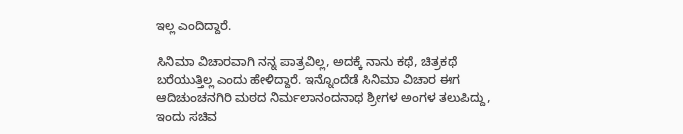ಇಲ್ಲ ಎಂದಿದ್ದಾರೆ.

ಸಿನಿಮಾ ವಿಚಾರವಾಗಿ ನನ್ನ ಪಾತ್ರವಿಲ್ಲ, ಅದಕ್ಕೆ ನಾನು ಕಥೆ, ಚಿತ್ರಕಥೆ ಬರೆಯುತ್ತಿಲ್ಲ ಎಂದು ಹೇಳಿದ್ದಾರೆ. ಇನ್ನೊಂದೆಡೆ ಸಿನಿಮಾ ವಿಚಾರ ಈಗ ಆದಿಚುಂಚನಗಿರಿ ಮಠದ ನಿರ್ಮಲಾನಂದನಾಥ ಶ್ರೀಗಳ ಅಂಗಳ ತಲುಪಿದ್ದು, ಇಂದು ಸಚಿವ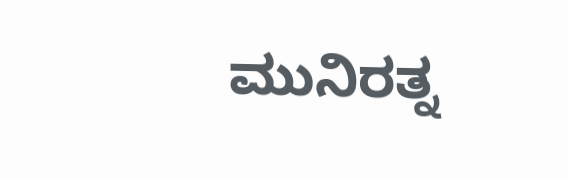ಮುನಿರತ್ನ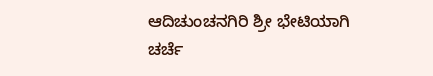ಆದಿಚುಂಚನಗಿರಿ ಶ್ರೀ ಭೇಟಿಯಾಗಿ ಚರ್ಚೆ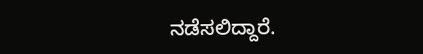ನಡೆಸಲಿದ್ದಾರೆ.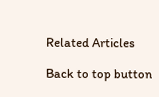Related Articles

Back to top button